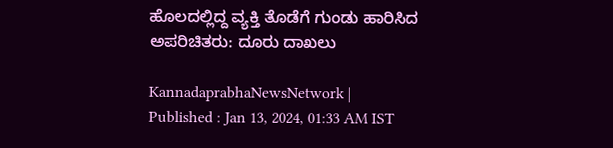ಹೊಲದಲ್ಲಿದ್ದ ವ್ಯಕ್ತಿ ತೊಡೆಗೆ ಗುಂಡು ಹಾರಿಸಿದ ಅಪರಿಚಿತರು: ದೂರು ದಾಖಲು

KannadaprabhaNewsNetwork |
Published : Jan 13, 2024, 01:33 AM IST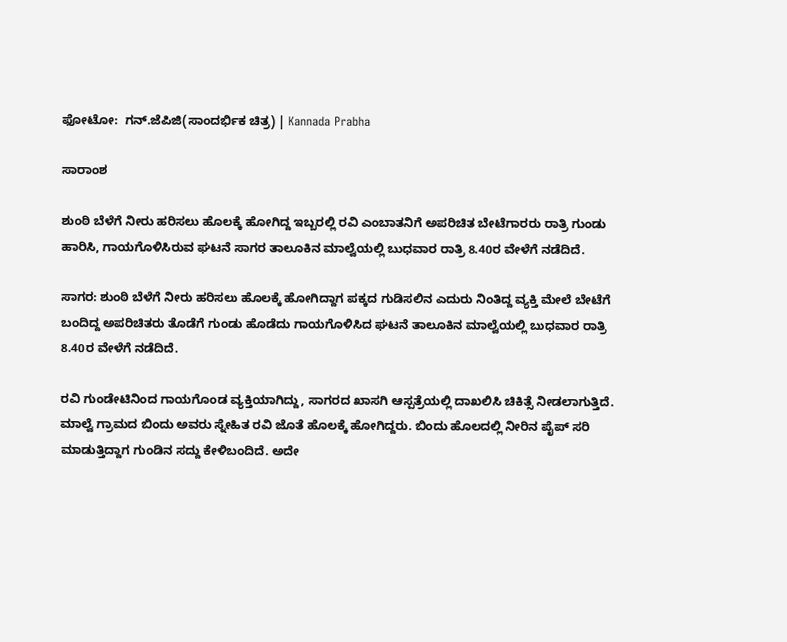ಫೋಟೋ:  ಗನ್‌.ಜೆಪಿಜಿ(ಸಾಂದರ್ಭಿಕ ಚಿತ್ರ) | Kannada Prabha

ಸಾರಾಂಶ

ಶುಂಠಿ ಬೆಳೆಗೆ ನೀರು ಹರಿಸಲು ಹೊಲಕ್ಕೆ ಹೋಗಿದ್ದ ಇಬ್ಬರಲ್ಲಿ ರವಿ ಎಂಬಾತನಿಗೆ ಅಪರಿಚಿತ ಬೇಟೆಗಾರರು ರಾತ್ರಿ ಗುಂಡು ಹಾರಿಸಿ, ಗಾಯಗೊಳಿಸಿರುವ ಘಟನೆ ಸಾಗರ ತಾಲೂಕಿನ ಮಾಲ್ವೆಯಲ್ಲಿ ಬುಧವಾರ ರಾತ್ರಿ 8.40ರ ವೇಳೆಗೆ ನಡೆದಿದೆ.

ಸಾಗರ: ಶುಂಠಿ ಬೆಳೆಗೆ ನೀರು ಹರಿಸಲು ಹೊಲಕ್ಕೆ ಹೋಗಿದ್ದಾಗ ಪಕ್ಕದ ಗುಡಿಸಲಿನ ಎದುರು ನಿಂತಿದ್ದ ವ್ಯಕ್ತಿ ಮೇಲೆ ಬೇಟೆಗೆ ಬಂದಿದ್ದ ಅಪರಿಚಿತರು ತೊಡೆಗೆ ಗುಂಡು ಹೊಡೆದು ಗಾಯಗೊಳಿಸಿದ ಘಟನೆ ತಾಲೂಕಿನ ಮಾಲ್ವೆಯಲ್ಲಿ ಬುಧವಾರ ರಾತ್ರಿ 8.40ರ ವೇಳೆಗೆ ನಡೆದಿದೆ.

ರವಿ ಗುಂಡೇಟಿನಿಂದ ಗಾಯಗೊಂಡ ವ್ಯಕ್ತಿಯಾಗಿದ್ದು, ಸಾಗರದ ಖಾಸಗಿ ಆಸ್ಪತ್ರೆಯಲ್ಲಿ ದಾಖಲಿಸಿ ಚಿಕಿತ್ಸೆ ನೀಡಲಾಗುತ್ತಿದೆ. ಮಾಲ್ವೆ ಗ್ರಾಮದ ಬಿಂದು ಅವರು ಸ್ನೇಹಿತ ರವಿ ಜೊತೆ ಹೊಲಕ್ಕೆ ಹೋಗಿದ್ದರು. ಬಿಂದು ಹೊಲದಲ್ಲಿ ನೀರಿನ ಪೈಪ್ ಸರಿ ಮಾಡುತ್ತಿದ್ದಾಗ ಗುಂಡಿನ ಸದ್ದು ಕೇಳಿಬಂದಿದೆ. ಅದೇ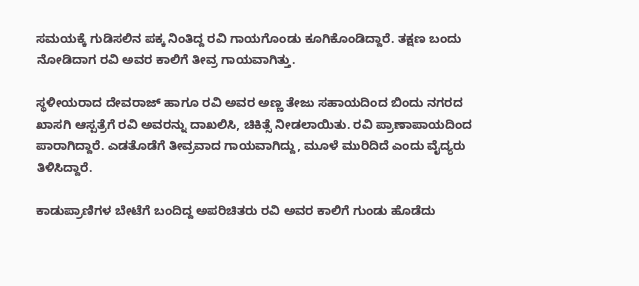ಸಮಯಕ್ಕೆ ಗುಡಿಸಲಿನ ಪಕ್ಕ ನಿಂತಿದ್ದ ರವಿ ಗಾಯಗೊಂಡು ಕೂಗಿಕೊಂಡಿದ್ದಾರೆ. ತಕ್ಷಣ ಬಂದು ನೋಡಿದಾಗ ರವಿ ಅವರ ಕಾಲಿಗೆ ತೀವ್ರ ಗಾಯವಾಗಿತ್ತು.

ಸ್ಥಳೀಯರಾದ ದೇವರಾಜ್ ಹಾಗೂ ರವಿ ಅವರ ಅಣ್ಣ ತೇಜು ಸಹಾಯದಿಂದ ಬಿಂದು ನಗರದ ಖಾಸಗಿ ಆಸ್ಪತ್ರೆಗೆ ರವಿ ಅವರನ್ನು ದಾಖಲಿಸಿ, ಚಿಕಿತ್ಸೆ ನೀಡಲಾಯಿತು. ರವಿ ಪ್ರಾಣಾಪಾಯದಿಂದ ಪಾರಾಗಿದ್ದಾರೆ. ಎಡತೊಡೆಗೆ ತೀವ್ರವಾದ ಗಾಯವಾಗಿದ್ದು, ಮೂಳೆ ಮುರಿದಿದೆ ಎಂದು ವೈದ್ಯರು ತಿಳಿಸಿದ್ದಾರೆ.

ಕಾಡುಪ್ರಾಣಿಗಳ ಬೇಟೆಗೆ ಬಂದಿದ್ದ ಅಪರಿಚಿತರು ರವಿ ಅವರ ಕಾಲಿಗೆ ಗುಂಡು ಹೊಡೆದು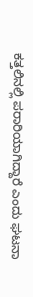ಕತ್ತಲಿನಲ್ಲಿ ಪರಾರಿಯಾಗಿದ್ದಾರೆ ಎಂದು ಘಟನಾ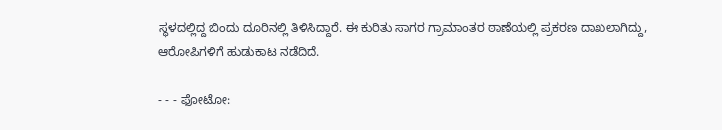ಸ್ಥಳದಲ್ಲಿದ್ದ ಬಿಂದು ದೂರಿನಲ್ಲಿ ತಿಳಿಸಿದ್ದಾರೆ. ಈ ಕುರಿತು ಸಾಗರ ಗ್ರಾಮಾಂತರ ಠಾಣೆಯಲ್ಲಿ ಪ್ರಕರಣ ದಾಖಲಾಗಿದ್ದು, ಆರೋಪಿಗಳಿಗೆ ಹುಡುಕಾಟ ನಡೆದಿದೆ.

- - - ಫೋಟೋ: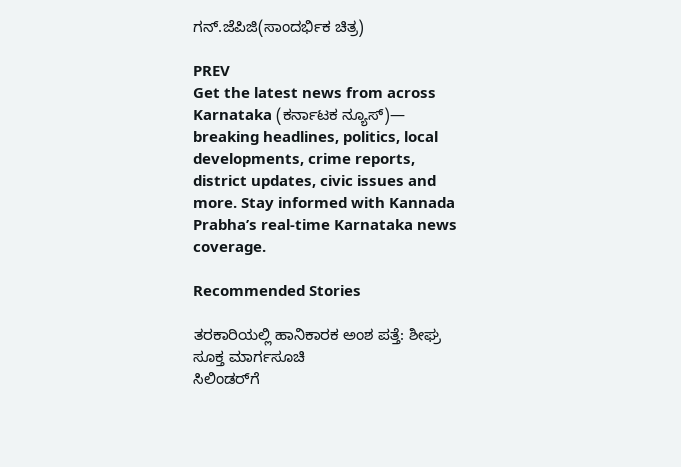ಗನ್‌.ಜೆಪಿಜಿ(ಸಾಂದರ್ಭಿಕ ಚಿತ್ರ)

PREV
Get the latest news from across Karnataka (ಕರ್ನಾಟಕ ನ್ಯೂಸ್)— breaking headlines, politics, local developments, crime reports, district updates, civic issues and more. Stay informed with Kannada Prabha’s real‑time Karnataka news coverage.

Recommended Stories

ತರಕಾರಿಯಲ್ಲಿ ಹಾನಿಕಾರಕ ಅಂಶ ಪತ್ತೆ: ಶೀಘ್ರ ಸೂಕ್ತ ಮಾರ್ಗಸೂಚಿ
ಸಿಲಿಂಡರ್‌ಗೆ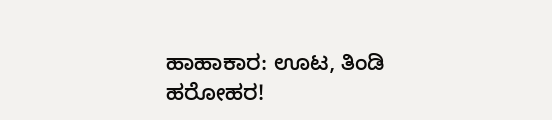ಹಾಹಾಕಾರ: ಊಟ, ತಿಂಡಿ ಹರೋಹರ!